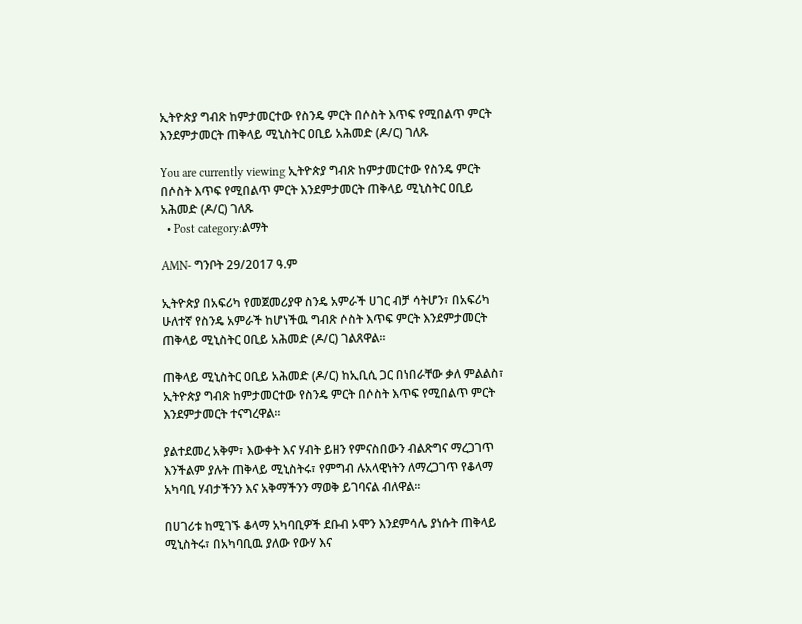ኢትዮጵያ ግብጽ ከምታመርተው የስንዴ ምርት በሶስት እጥፍ የሚበልጥ ምርት እንደምታመርት ጠቅላይ ሚኒስትር ዐቢይ አሕመድ (ዶ/ር) ገለጹ

You are currently viewing ኢትዮጵያ ግብጽ ከምታመርተው የስንዴ ምርት በሶስት እጥፍ የሚበልጥ ምርት እንደምታመርት ጠቅላይ ሚኒስትር ዐቢይ አሕመድ (ዶ/ር) ገለጹ
  • Post category:ልማት

AMN- ግንቦት 29/2017 ዓ.ም

ኢትዮጵያ በአፍሪካ የመጀመሪያዋ ስንዴ አምራች ሀገር ብቻ ሳትሆን፣ በአፍሪካ ሁለተኛ የስንዴ አምራች ከሆነችዉ ግብጽ ሶስት እጥፍ ምርት እንደምታመርት ጠቅላይ ሚኒስትር ዐቢይ አሕመድ (ዶ/ር) ገልጸዋል፡፡

ጠቅላይ ሚኒስትር ዐቢይ አሕመድ (ዶ/ር) ከኢቢሲ ጋር በነበራቸው ቃለ ምልልስ፣ ኢትዮጵያ ግብጽ ከምታመርተው የስንዴ ምርት በሶስት እጥፍ የሚበልጥ ምርት እንደምታመርት ተናግረዋል፡፡

ያልተደመረ አቅም፣ እውቀት እና ሃብት ይዘን የምናስበውን ብልጽግና ማረጋገጥ እንችልም ያሉት ጠቅላይ ሚኒስትሩ፣ የምግብ ሉአላዊነትን ለማረጋገጥ የቆላማ አካባቢ ሃብታችንን እና አቅማችንን ማወቅ ይገባናል ብለዋል፡፡

በሀገሪቱ ከሚገኙ ቆላማ አካባቢዎች ደቡብ ኦሞን እንደምሳሌ ያነሱት ጠቅላይ ሚኒስትሩ፣ በአካባቢዉ ያለው የውሃ እና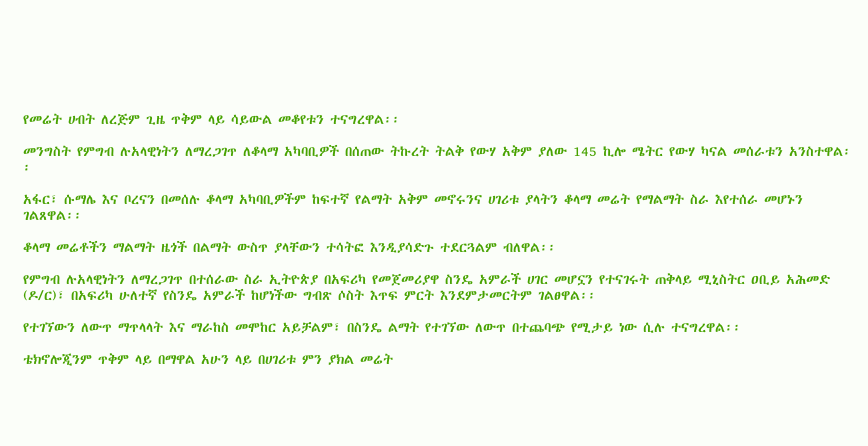የመሬት ሀብት ለረጅም ጊዜ ጥቅም ላይ ሳይውል መቆየቱን ተናግረዋል፡፡

መንግስት የምግብ ሉአላዊነትን ለማረጋገጥ ለቆላማ አካባቢዎች በሰጠው ትኩረት ትልቅ የውሃ አቅም ያለው 145 ኪሎ ሜትር የውሃ ካናል መሰራቱን አንስተዋል፡፡

አፋር፣ ሱማሌ እና ቦረናን በመሰሉ ቆላማ አካባቢዎችም ከፍተኛ የልማት አቅም መኖሩንና ሀገሪቱ ያላትን ቆላማ መሬት የማልማት ስራ እየተሰራ መሆኑን ገልጸዋል፡፡

ቆላማ መሬቶችን ማልማት ዜጎች በልማት ውስጥ ያላቸውን ተሳትፎ እንዲያሳድጉ ተደርጓልም ብለዋል፡፡

የምግብ ሉአላዊነትን ለማረጋገጥ በተሰራው ስራ ኢትዮጵያ በአፍሪካ የመጀመሪያዋ ስንዴ አምራች ሀገር መሆኗን የተናገሩት ጠቅላይ ሚኒስትር ዐቢይ አሕመድ (ዶ/ር)፣ በአፍሪካ ሁለተኛ የስንዴ አምራች ከሆነችው ግብጽ ሶስት እጥፍ ምርት እንደምታመርትም ገልፀዋል፡፡

የተገኘውን ለውጥ ማጥላላት እና ማራከስ መሞከር አይቻልም፣ በስንዴ ልማት የተገኘው ለውጥ በተጨባጭ የሚታይ ነው ሲሉ ተናግረዋል፡፡

ቴክኖሎጂንም ጥቅም ላይ በማዋል አሁን ላይ በሀገሪቱ ምን ያክል መሬት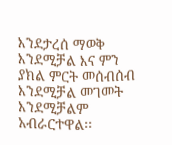እንደታረሰ ማወቅ እንደሚቻል እና ምን ያክል ምርት መሰብሰብ እንደሚቻል መገመት እንደሚቻልም አብራርተዋል፡፡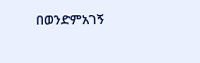በወንድምአገኝ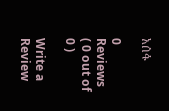አሰፋ

0 Reviews ( 0 out of 0 )

Write a Review